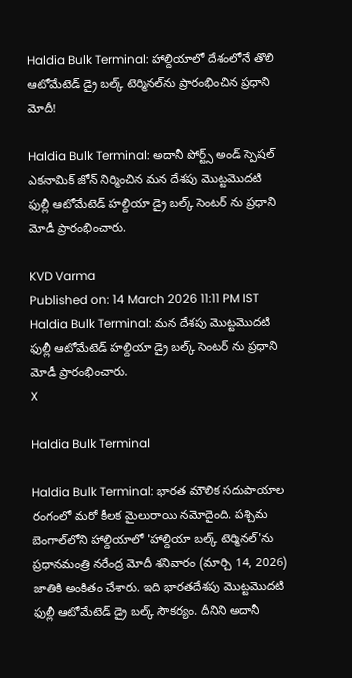Haldia Bulk Terminal: హాల్దియాలో దేశంలోనే తొలి ఆటోమేటెడ్ డ్రై బల్క్ టెర్మినల్‌ను ప్రారంభించిన ప్రధాని మోదీ!

Haldia Bulk Terminal: అదానీ పోర్ట్స్ అండ్ స్పెషల్ ఎకనామిక్ జోన్ నిర్మించిన మన దేశపు మొట్టమొదటి ఫుల్లీ ఆటోమేటెడ్ హల్దియా డ్రై బల్క్ సెంటర్ ను ప్రధాని మోడీ ప్రారంభించారు.

KVD Varma
Published on: 14 March 2026 11:11 PM IST
Haldia Bulk Terminal: మన దేశపు మొట్టమొదటి ఫుల్లీ ఆటోమేటెడ్ హల్దియా డ్రై బల్క్ సెంటర్ ను ప్రధాని మోడీ ప్రారంభించారు.
X

Haldia Bulk Terminal

Haldia Bulk Terminal: భారత మౌలిక సదుపాయాల రంగంలో మరో కీలక మైలురాయి నమోదైంది. పశ్చిమ బెంగాల్‌లోని హాల్దియాలో 'హాల్దియా బల్క్ టెర్మినల్'ను ప్రధానమంత్రి నరేంద్ర మోదీ శనివారం (మార్చి 14, 2026) జాతికి అంకితం చేశారు. ఇది భారతదేశపు మొట్టమొదటి ఫుల్లీ ఆటోమేటెడ్ డ్రై బల్క్ సౌకర్యం. దీనిని అదానీ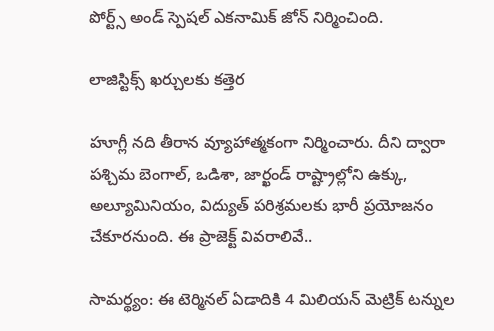పోర్ట్స్ అండ్ స్పెషల్ ఎకనామిక్ జోన్ నిర్మించింది.

లాజిస్టిక్స్ ఖర్చులకు కత్తెర

హూగ్లీ నది తీరాన వ్యూహాత్మకంగా నిర్మించారు. దీని ద్వారా పశ్చిమ బెంగాల్, ఒడిశా, జార్ఖండ్ రాష్ట్రాల్లోని ఉక్కు, అల్యూమినియం, విద్యుత్ పరిశ్రమలకు భారీ ప్రయోజనం చేకూరనుంది. ఈ ప్రాజెక్ట్ వివరాలివే..

సామర్థ్యం: ఈ టెర్మినల్ ఏడాదికి 4 మిలియన్ మెట్రిక్ టన్నుల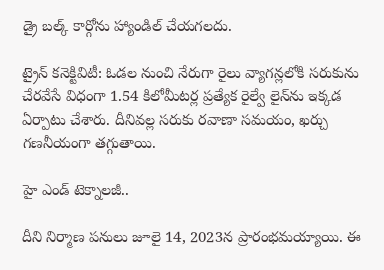డ్రై బల్క్ కార్గోను హ్యాండిల్ చేయగలదు.

ట్రైన్ కనెక్టివిటీ: ఓడల నుంచి నేరుగా రైలు వ్యాగన్లలోకి సరుకును చేరవేసే విధంగా 1.54 కిలోమీటర్ల ప్రత్యేక రైల్వే లైన్‌ను ఇక్కడ ఏర్పాటు చేశారు. దీనివల్ల సరుకు రవాణా సమయం, ఖర్చు గణనీయంగా తగ్గుతాయి.

హై ఎండ్ టెక్నాలజీ..

దీని నిర్మాణ పనులు జూలై 14, 2023న ప్రారంభమయ్యాయి. ఈ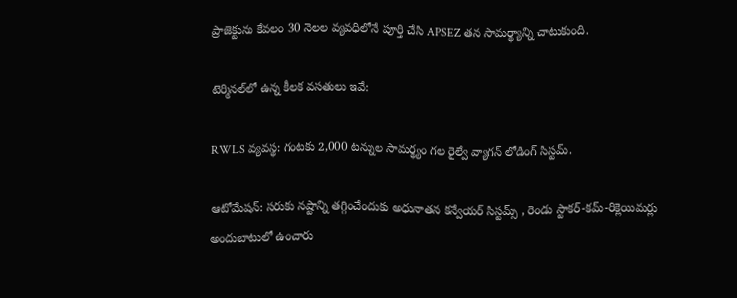ప్రాజెక్టును కేవలం 30 నెలల వ్యవధిలోనే పూర్తి చేసి APSEZ తన సామర్థ్యాన్ని చాటుకుంది.

టెర్మినల్‌లో ఉన్న కీలక వసతులు ఇవే:

RWLS వ్యవస్థ: గంటకు 2,000 టన్నుల సామర్థ్యం గల రైల్వే వ్యాగన్ లోడింగ్ సిస్టమ్.

ఆటోమేషన్: సరుకు నష్టాన్ని తగ్గించేందుకు అధునాతన కన్వేయర్ సిస్టమ్స్ , రెండు స్టాకర్-కమ్-రిక్లెయిమర్లు అందుబాటులో ఉంచారు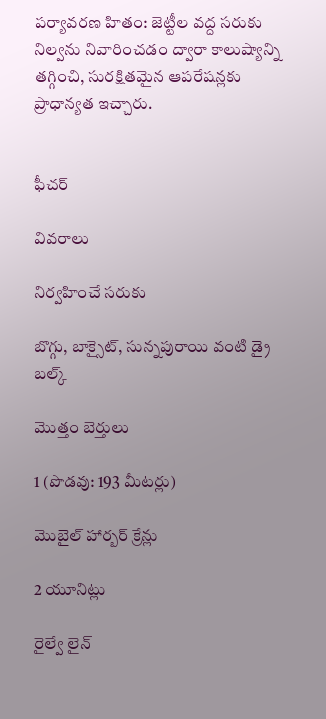పర్యావరణ హితం: జెట్టీల వద్ద సరుకు నిల్వను నివారించడం ద్వారా కాలుష్యాన్ని తగ్గించి, సురక్షితమైన ఆపరేషన్లకు ప్రాధాన్యత ఇచ్చారు.


ఫీచర్

వివరాలు

నిర్వహించే సరుకు

బొగ్గు, బాక్సైట్, సున్నపురాయి వంటి డ్రై బల్క్

మొత్తం బెర్తులు

1 (పొడవు: 193 మీటర్లు)

మొబైల్ హార్బర్ క్రేన్లు

2 యూనిట్లు

రైల్వే లైన్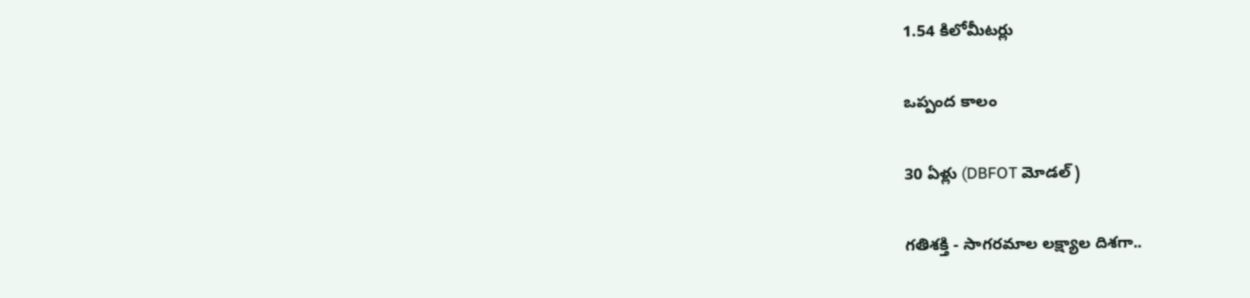1.54 కిలోమీటర్లు

ఒప్పంద కాలం

30 ఏళ్లు (DBFOT మోడల్)

గతిశక్తి - సాగరమాల లక్ష్యాల దిశగా..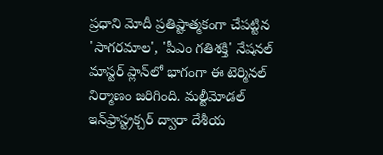ప్రధాని మోదీ ప్రతిష్టాత్మకంగా చేపట్టిన 'సాగరమాల', 'పీఎం గతిశక్తి' నేషనల్ మాస్టర్ ప్లాన్‌లో భాగంగా ఈ టెర్మినల్ నిర్మాణం జరిగింది. మల్టీమోడల్ ఇన్‌ఫ్రాస్ట్రక్చర్ ద్వారా దేశీయ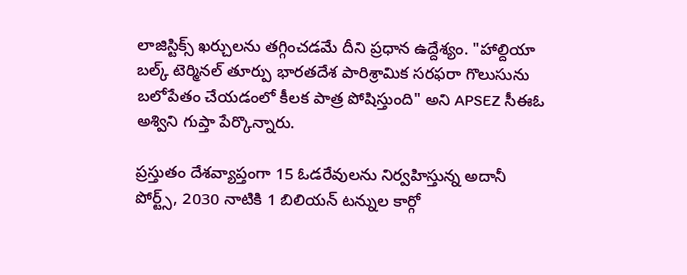లాజిస్టిక్స్ ఖర్చులను తగ్గించడమే దీని ప్రధాన ఉద్దేశ్యం. "హాల్దియా బల్క్ టెర్మినల్ తూర్పు భారతదేశ పారిశ్రామిక సరఫరా గొలుసును బలోపేతం చేయడంలో కీలక పాత్ర పోషిస్తుంది" అని APSEZ సీఈఓ అశ్విని గుప్తా పేర్కొన్నారు.

ప్రస్తుతం దేశవ్యాప్తంగా 15 ఓడరేవులను నిర్వహిస్తున్న అదానీ పోర్ట్స్, 2030 నాటికి 1 బిలియన్ టన్నుల కార్గో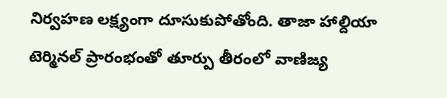నిర్వహణ లక్ష్యంగా దూసుకుపోతోంది. తాజా హాల్దియా టెర్మినల్ ప్రారంభంతో తూర్పు తీరంలో వాణిజ్య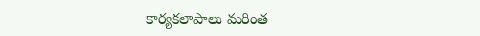కార్యకలాపాలు మరింత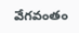వేగవంతం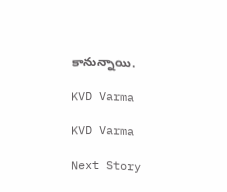కానున్నాయి.

KVD Varma

KVD Varma

Next Story